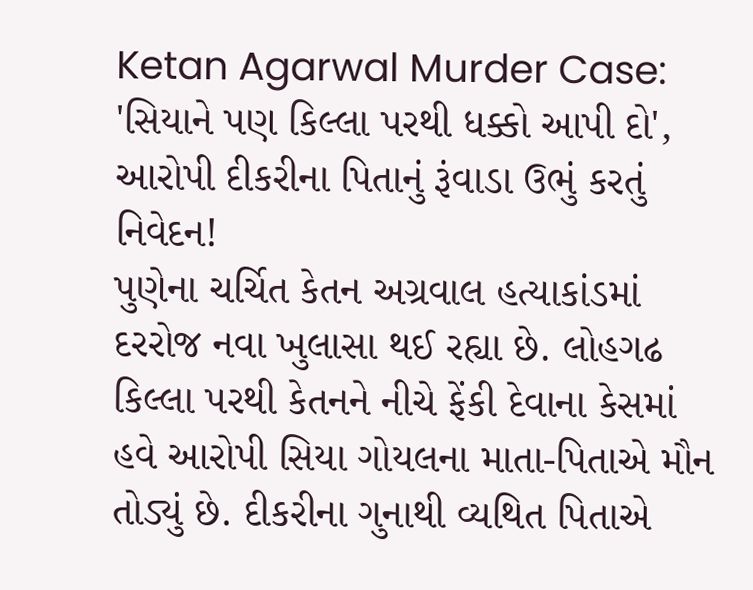Ketan Agarwal Murder Case: 'સિયાને પણ કિલ્લા પરથી ધક્કો આપી દો', આરોપી દીકરીના પિતાનું રૂંવાડા ઉભું કરતું નિવેદન!
પુણેના ચર્ચિત કેતન અગ્રવાલ હત્યાકાંડમાં દરરોજ નવા ખુલાસા થઈ રહ્યા છે. લોહગઢ કિલ્લા પરથી કેતનને નીચે ફેંકી દેવાના કેસમાં હવે આરોપી સિયા ગોયલના માતા-પિતાએ મૌન તોડ્યું છે. દીકરીના ગુનાથી વ્યથિત પિતાએ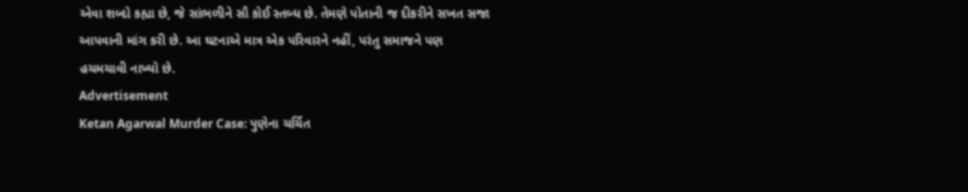એવા શબ્દો કહ્યા છે, જે સાંભળીને સૌ કોઈ સ્તબ્ધ છે. તેમણે પોતાની જ દીકરીને સખત સજા આપવાની માંગ કરી છે. આ ઘટનાએ માત્ર એક પરિવારને નહીં, પરંતુ સમાજને પણ હચમચાવી નાખ્યો છે.
Advertisement
Ketan Agarwal Murder Case: પુણેના ચર્ચિત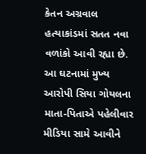કેતન અગ્રવાલ હત્યાકાંડમાં સતત નવા વળાંકો આવી રહ્યા છે. આ ઘટનામાં મુખ્ય આરોપી સિયા ગોયલના માતા-પિતાએ પહેલીવાર મીડિયા સામે આવીને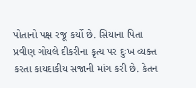પોતાનો પક્ષ રજૂ કર્યો છે. સિયાના પિતા પ્રવીણ ગોયલે દીકરીના કૃત્ય પર દુઃખ વ્યક્ત કરતા કાયદાકીય સજાની માંગ કરી છે. કેતન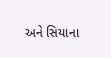અને સિયાના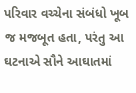પરિવાર વચ્ચેના સંબંધો ખૂબ જ મજબૂત હતા, પરંતુ આ ઘટનાએ સૌને આઘાતમાં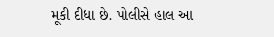મૂકી દીધા છે. પોલીસે હાલ આ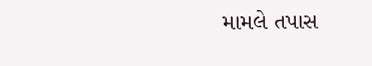મામલે તપાસ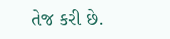તેજ કરી છે.